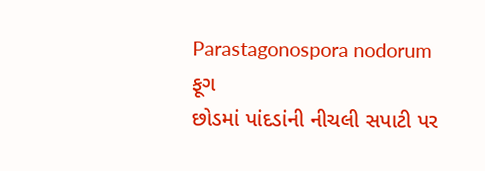Parastagonospora nodorum
ફૂગ
છોડમાં પાંદડાંની નીચલી સપાટી પર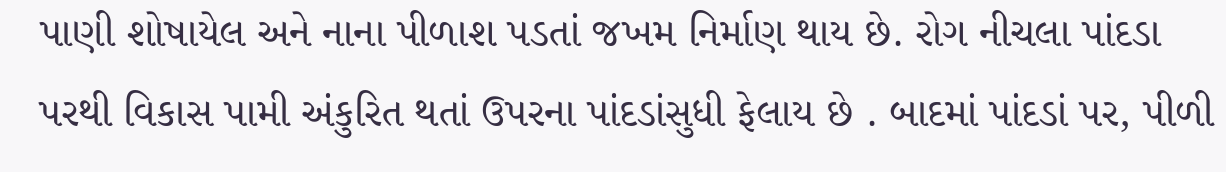પાણી શોષાયેલ અને નાના પીળાશ પડતાં જખમ નિર્માણ થાય છે. રોગ નીચલા પાંદડા પરથી વિકાસ પામી અંકુરિત થતાં ઉપરના પાંદડાંસુધી ફેલાય છે . બાદમાં પાંદડાં પર, પીળી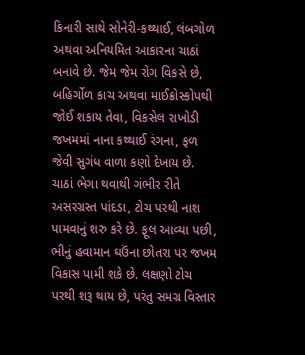કિનારી સાથે સોનેરી-કથ્થાઈ, લંબગોળ અથવા અનિયમિત આકારના ચાઠાં બનાવે છે. જેમ જેમ રોગ વિકસે છે, બહિર્ગોળ કાચ અથવા માઈક્રોસ્કોપથી જોઈ શકાય તેવા, વિકસેલ રાખોડી જખમમાં નાના કથ્થાઈ રંગના, ફળ જેવી સુગંધ વાળા કણો દેખાય છે. ચાઠાં ભેગા થવાથી ગંભીર રીતે અસરગ્રસ્ત પાંદડા, ટોચ પરથી નાશ પામવાનું શરુ કરે છે. ફૂલ આવ્યા પછી, ભીનું હવામાન ઘઉંના છોતરા પર જખમ વિકાસ પામી શકે છે. લક્ષણો ટોચ પરથી શરૂ થાય છે, પરંતુ સમગ્ર વિસ્તાર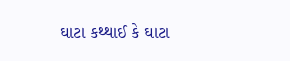ઘાટા કથ્થાઈ કે ઘાટા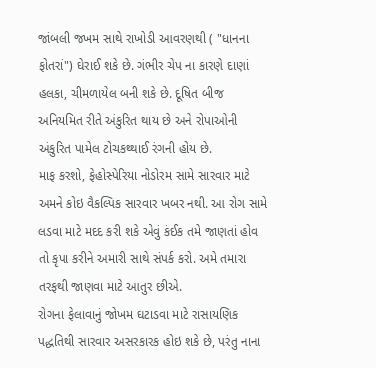જાંબલી જખમ સાથે રાખોડી આવરણથી ( "ધાનના ફોતરાં") ઘેરાઈ શકે છે. ગંભીર ચેપ ના કારણે દાણાં હલકા, ચીમળાયેલ બની શકે છે. દૂષિત બીજ અનિયમિત રીતે અંકુરિત થાય છે અને રોપાઓની અંકુરિત પામેલ ટોચકથ્થાઈ રંગની હોય છે.
માફ કરશો, ફેહોસ્પેરિયા નોડોરમ સામે સારવાર માટે અમને કોઇ વૈકલ્પિક સારવાર ખબર નથી. આ રોગ સામે લડવા માટે મદદ કરી શકે એવું કંઈક તમે જાણતાં હોવ તો કૃપા કરીને અમારી સાથે સંપર્ક કરો. અમે તમારા તરફથી જાણવા માટે આતુર છીએ.
રોગના ફેલાવાનું જોખમ ઘટાડવા માટે રાસાયણિક પદ્ધતિથી સારવાર અસરકારક હોઇ શકે છે, પરંતુ નાના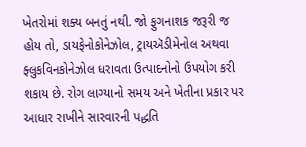ખેતરોમાં શક્ય બનતું નથી. જો ફુગનાશક જરૂરી જ હોય તો, ડાયફેનોકોનેઝોલ, ટ્રાયઍડીમેનોલ અથવા ફ્લુકવિનકોનેઝોલ ધરાવતા ઉત્પાદનોનો ઉપયોગ કરી શકાય છે. રોગ લાગ્યાનો સમય અને ખેતીના પ્રકાર પર આધાર રાખીને સારવારની પદ્ધતિ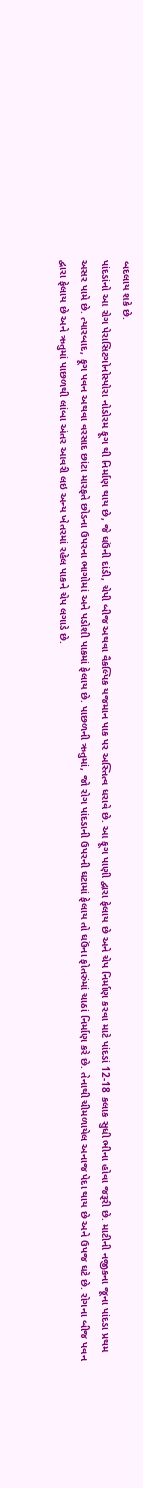બદલાય શકે છે.
પાંદડાંનો આ રોગ પેરાસિટગોનોસ્પોરા નોડોરમ ફૂગ થી નિર્માણ થાય છે, જે ઘઉંની દાંડી, ચેપી બીજ અથવા વૈકલ્પિક યજમાન પાક પર અસ્તિત્વ ધરાવે છે. આ ફૂગ પાણી દ્વારા ફેલાય છે અને ચેપ નિર્માણ કરવા માટે પાંદડાં 12-18 કલાક સુધી ભીના હોવા જરૂરી છે. માટીની નજીકના જૂના પાંદડા પ્રથમ અસર પામે છે. ત્યારબાદ, ફૂગ પવન અથવા વરસાદ છાંટા મારફતે છોડના ઉપરના ભાગોમાં અને પડોશી પાકમાં ફેલાય છે. પાછળની ઋતુમાં, જો રોગ પાંદડાની ઉપરની ઘટામાં ફેલાય તો ઘઉંના ફોતરુંમાં ચાઠાં નિર્માણ કરે છે. તેનાથી ચીમળાયેલ અનાજ પેદા થાય છે અને ઉપજ ઘટે છે. રોગના બીજ પવન દ્વારા ફેલાય છે અને ઋતુમાં પાછળથી લાંબા અંતર આવરી લઇ અન્ય ખેતરમાં રહેલ પાકને ચેપ લગાડે છે.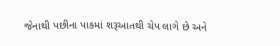જેનાથી પછીના પાકમાં શરૂઆતથી ચેપ લાગે છે અને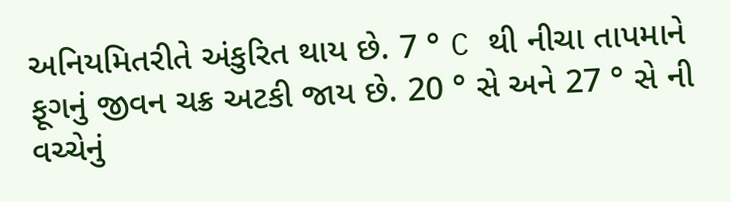અનિયમિતરીતે અંકુરિત થાય છે. 7 ° C થી નીચા તાપમાને ફૂગનું જીવન ચક્ર અટકી જાય છે. 20 ° સે અને 27 ° સે ની વચ્ચેનું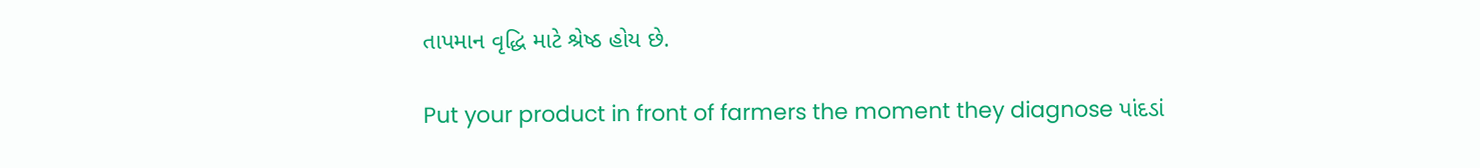તાપમાન વૃદ્ધિ માટે શ્રેષ્ઠ હોય છે.

Put your product in front of farmers the moment they diagnose પાંદડાં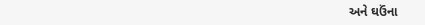અને ઘઉંના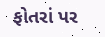ફોતરાં પર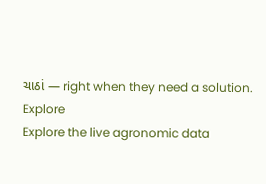ચાઠાં — right when they need a solution.
Explore
Explore the live agronomic data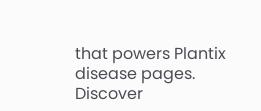that powers Plantix disease pages.
Discover